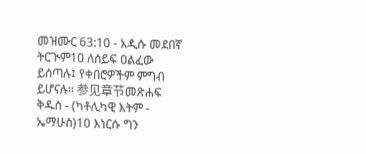መዝሙር 63:10 - አዲሱ መደበኛ ትርጒም10 ለሰይፍ ዐልፈው ይሰጣሉ፤ የቀበሮዎችም ምግብ ይሆናሉ። 参见章节መጽሐፍ ቅዱስ - (ካቶሊካዊ እትም - ኤማሁስ)10 እነርሱ ግን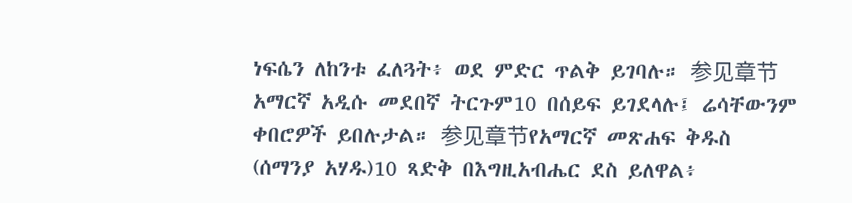ነፍሴን ለከንቱ ፈለጓት፥ ወደ ምድር ጥልቅ ይገባሉ። 参见章节አማርኛ አዲሱ መደበኛ ትርጉም10 በሰይፍ ይገደላሉ፤ ሬሳቸውንም ቀበሮዎች ይበሉታል። 参见章节የአማርኛ መጽሐፍ ቅዱስ (ሰማንያ አሃዱ)10 ጻድቅ በእግዚአብሔር ደስ ይለዋል፥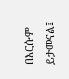በእርሱም ይታመናል፤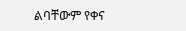ልባቸውም የቀና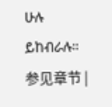ሁሉ ይከብራሉ። 参见章节 |